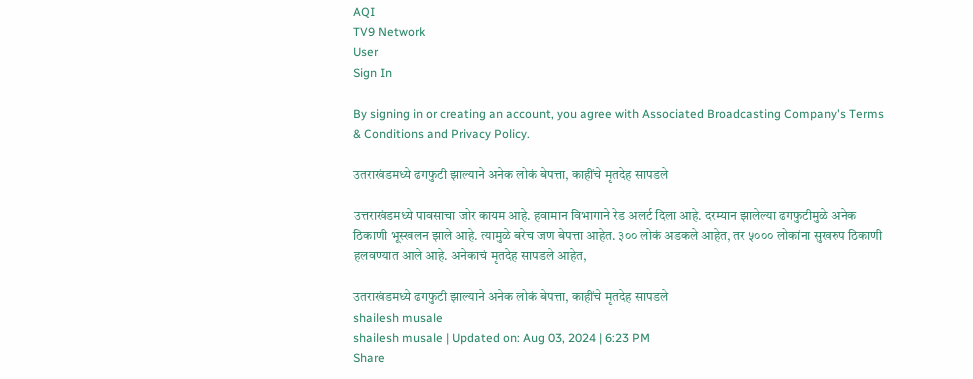AQI
TV9 Network
User
Sign In

By signing in or creating an account, you agree with Associated Broadcasting Company's Terms & Conditions and Privacy Policy.

उतराखंडमध्ये ढगफुटी झाल्याने अनेक लोकं बेपत्ता, काहींचे मृतदेह सापडले

उत्तराखंडमध्ये पावसाचा जोर कायम आहे. हवामान विभागाने रेड अलर्ट दिला आहे. दरम्यान झालेल्या ढगफुटीमुळे अनेक ठिकाणी भूस्खलन झाले आहे. त्यामुळे बरेच जण बेपत्ता आहेत. ३०० लोकं अडकले आहेत, तर ५००० लोकांना सुखरुप ठिकाणी हलवण्यात आले आहे. अनेकाचं मृतदेह सापडले आहेत,

उतराखंडमध्ये ढगफुटी झाल्याने अनेक लोकं बेपत्ता, काहींचे मृतदेह सापडले
shailesh musale
shailesh musale | Updated on: Aug 03, 2024 | 6:23 PM
Share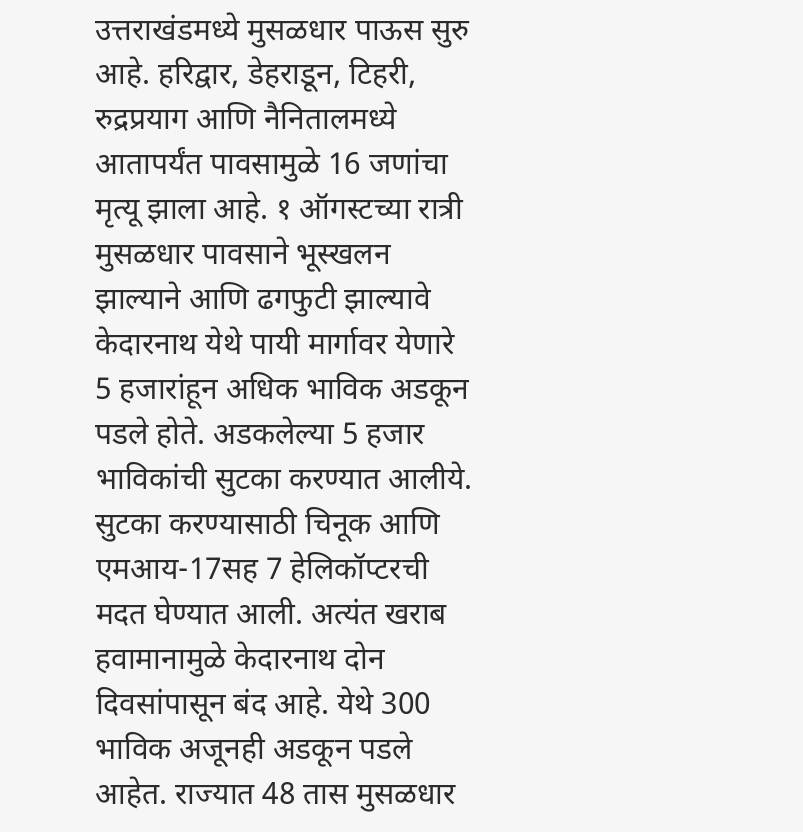उत्तराखंडमध्ये मुसळधार पाऊस सुरु आहे. हरिद्वार, डेहराडून, टिहरी, रुद्रप्रयाग आणि नैनितालमध्ये आतापर्यंत पावसामुळे 16 जणांचा मृत्यू झाला आहे. १ ऑगस्टच्या रात्री मुसळधार पावसाने भूस्खलन झाल्याने आणि ढगफुटी झाल्यावे केदारनाथ येथे पायी मार्गावर येणारे 5 हजारांहून अधिक भाविक अडकून पडले होते. अडकलेल्या 5 हजार भाविकांची सुटका करण्यात आलीये. सुटका करण्यासाठी चिनूक आणि एमआय-17सह 7 हेलिकॉप्टरची मदत घेण्यात आली. अत्यंत खराब हवामानामुळे केदारनाथ दोन दिवसांपासून बंद आहे. येथे 300 भाविक अजूनही अडकून पडले आहेत. राज्यात 48 तास मुसळधार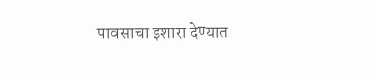पावसाचा इशारा देण्यात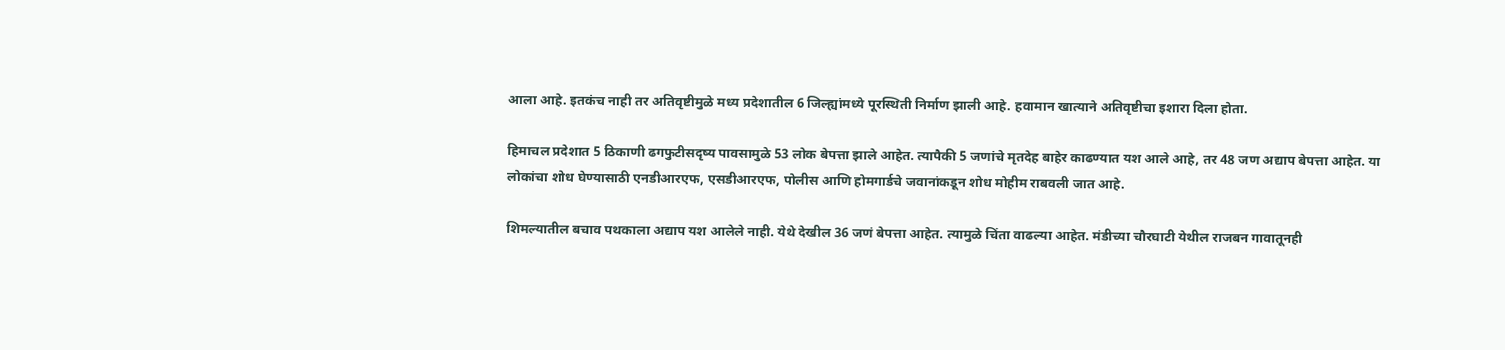आला आहे. इतकंच नाही तर अतिवृष्टीमुळे मध्य प्रदेशातील 6 जिल्ह्यांमध्ये पूरस्थिती निर्माण झाली आहे. हवामान खात्याने अतिवृष्टीचा इशारा दिला होता.

हिमाचल प्रदेशात 5 ठिकाणी ढगफुटीसदृष्य पावसामुळे 53 लोक बेपत्ता झाले आहेत. त्यापैकी 5 जणांचे मृतदेह बाहेर काढण्यात यश आले आहे, तर 48 जण अद्याप बेपत्ता आहेत. या लोकांचा शोध घेण्यासाठी एनडीआरएफ, एसडीआरएफ, पोलीस आणि होमगार्डचे जवानांकडून शोध मोहीम राबवली जात आहे.

शिमल्यातील बचाव पथकाला अद्याप यश आलेले नाही. येथे देखील 36 जणं बेपत्ता आहेत. त्यामुळे चिंता वाढल्या आहेत. मंडीच्या चौरघाटी येथील राजबन गावातूनही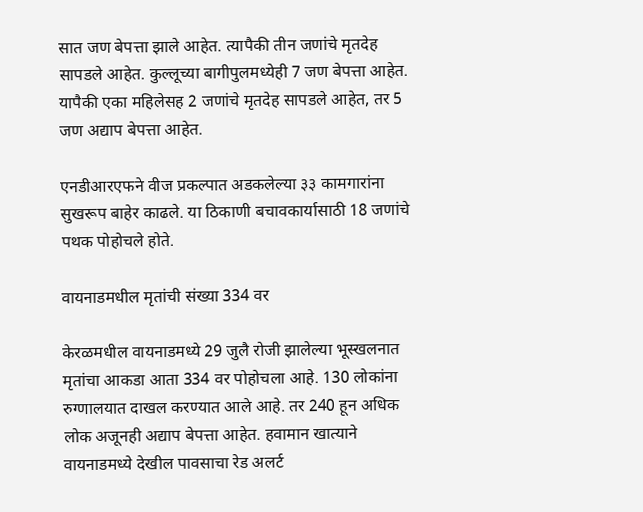सात जण बेपत्ता झाले आहेत. त्यापैकी तीन जणांचे मृतदेह सापडले आहेत. कुल्लूच्या बागीपुलमध्येही 7 जण बेपत्ता आहेत. यापैकी एका महिलेसह 2 जणांचे मृतदेह सापडले आहेत, तर 5 जण अद्याप बेपत्ता आहेत.

एनडीआरएफने वीज प्रकल्पात अडकलेल्या ३३ कामगारांना सुखरूप बाहेर काढले. या ठिकाणी बचावकार्यासाठी 18 जणांचे पथक पोहोचले होते.

वायनाडमधील मृतांची संख्या 334 वर

केरळमधील वायनाडमध्ये 29 जुलै रोजी झालेल्या भूस्खलनात मृतांचा आकडा आता 334 वर पोहोचला आहे. 130 लोकांना रुग्णालयात दाखल करण्यात आले आहे. तर 240 हून अधिक लोक अजूनही अद्याप बेपत्ता आहेत. हवामान खात्याने वायनाडमध्ये देखील पावसाचा रेड अलर्ट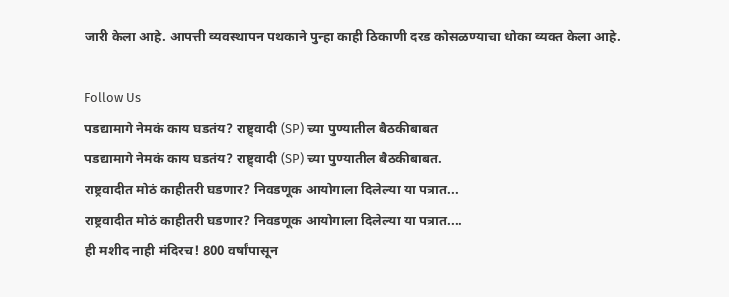जारी केला आहे. आपत्ती व्यवस्थापन पथकाने पुन्हा काही ठिकाणी दरड कोसळण्याचा धोका व्यक्त केला आहे.

Follow Us
पडद्यामागे नेमकं काय घडतंय? राष्ट्र्वादी (SP) च्या पुण्यातील बैठकीबाबत
पडद्यामागे नेमकं काय घडतंय? राष्ट्र्वादी (SP) च्या पुण्यातील बैठकीबाबत.
राष्ट्रवादीत मोठं काहीतरी घडणार? निवडणूक आयोगाला दिलेल्या या पत्रात...
राष्ट्रवादीत मोठं काहीतरी घडणार? निवडणूक आयोगाला दिलेल्या या पत्रात....
ही मशीद नाही मंदिरच! 800 वर्षांपासून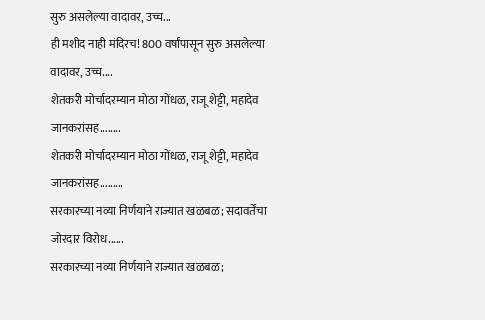सुरु असलेल्या वादावर, उच्च...
ही मशीद नाही मंदिरच! 800 वर्षांपासून सुरु असलेल्या वादावर, उच्च....
शेतकरी मोर्चादरम्यान मोठा गोंधळ, राजू शेट्टी, महादेव जानकरांसह........
शेतकरी मोर्चादरम्यान मोठा गोंधळ, राजू शेट्टी, महादेव जानकरांसह.........
सरकारच्या नव्या निर्णयाने राज्यात खळबळ; सदावर्तेंचा जोरदार विरोध......
सरकारच्या नव्या निर्णयाने राज्यात खळबळ;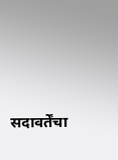सदावर्तेंचा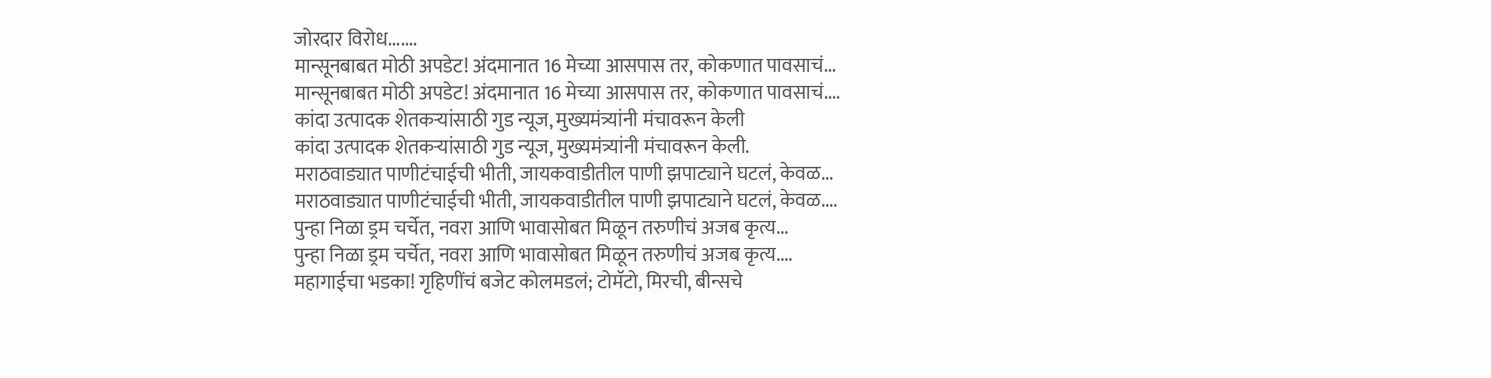जोरदार विरोध.......
मान्सूनबाबत मोठी अपडेट! अंदमानात 16 मेच्या आसपास तर, कोकणात पावसाचं...
मान्सूनबाबत मोठी अपडेट! अंदमानात 16 मेच्या आसपास तर, कोकणात पावसाचं....
कांदा उत्पादक शेतकऱ्यांसाठी गुड न्यूज, मुख्यमंत्र्यांनी मंचावरून केली
कांदा उत्पादक शेतकऱ्यांसाठी गुड न्यूज, मुख्यमंत्र्यांनी मंचावरून केली.
मराठवाड्यात पाणीटंचाईची भीती, जायकवाडीतील पाणी झपाट्याने घटलं, केवळ...
मराठवाड्यात पाणीटंचाईची भीती, जायकवाडीतील पाणी झपाट्याने घटलं, केवळ....
पुन्हा निळा ड्रम चर्चेत, नवरा आणि भावासोबत मिळून तरुणीचं अजब कृत्य...
पुन्हा निळा ड्रम चर्चेत, नवरा आणि भावासोबत मिळून तरुणीचं अजब कृत्य....
महागाईचा भडका! गृहिणींचं बजेट कोलमडलं; टोमॅटो, मिरची, बीन्सचे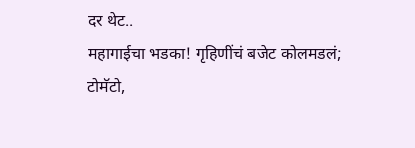दर थेट..
महागाईचा भडका! गृहिणींचं बजेट कोलमडलं; टोमॅटो,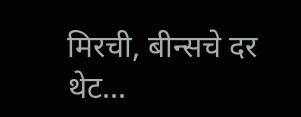मिरची, बीन्सचे दर थेट...